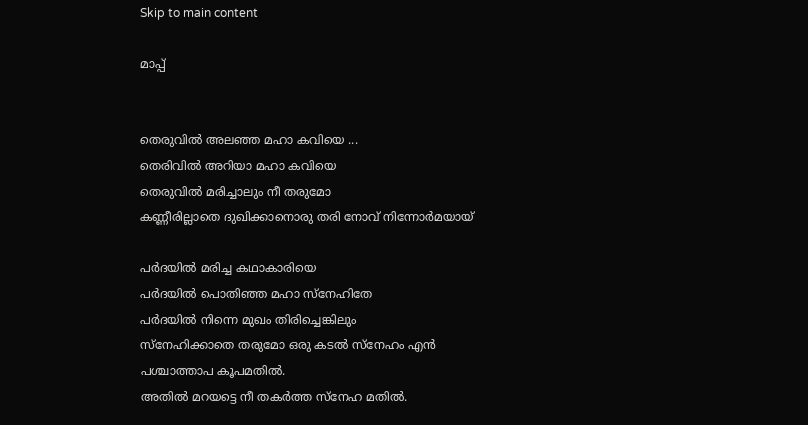Skip to main content

മാപ്പ്


തെരുവിൽ അലഞ്ഞ മഹാ കവിയെ ...
തെരിവിൽ അറിയാ മഹാ കവിയെ
തെരുവിൽ മരിച്ചാലും നീ തരുമോ
കണ്ണീരില്ലാതെ ദുഖിക്കാനൊരു തരി നോവ്‌ നിന്നോർമയായ്

പർദയിൽ മരിച്ച കഥാകാരിയെ
പർദയിൽ പൊതിഞ്ഞ മഹാ സ്നേഹിതേ
പർദയിൽ നിന്നെ മുഖം തിരിച്ചെങ്കിലും
സ്നേഹിക്കാതെ തരുമോ ഒരു കടൽ സ്നേഹം എൻ  പശ്ചാത്താപ കൂപമതിൽ.
അതിൽ മറയട്ടെ നീ തകർത്ത സ്നേഹ മതിൽ.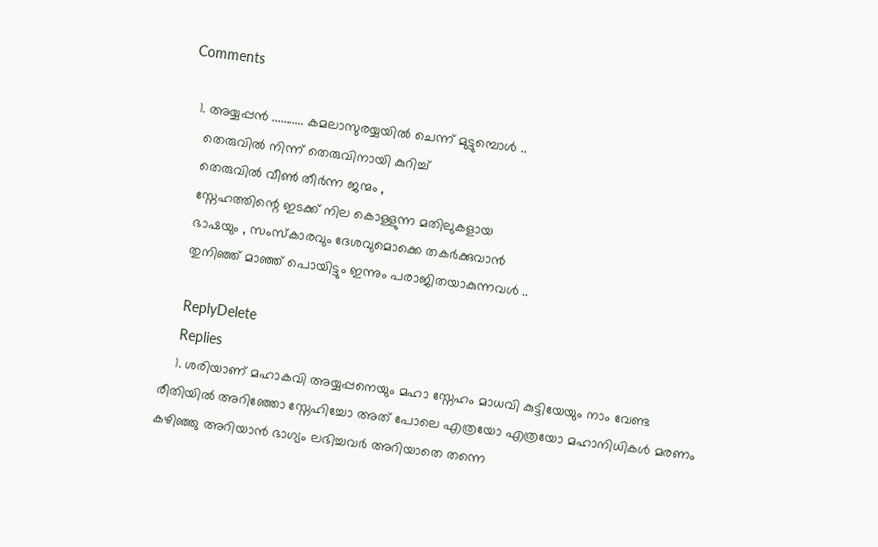Comments

  1. അയ്യപ്പന്‍ ........... കമലാസുരയ്യയില്‍ ചെന്ന് മുട്ടുമ്പൊള്‍ ..
    തെരുവില്‍ നിന്ന് തെരുവിനായി കുറിച്ച്
    തെരുവില്‍ വീണ്‍ തീര്‍ന്ന ജന്മം ,
    സ്നേഹത്തിന്റെ ഇടക്ക് നില കൊള്ളുന്ന മതിലുകളായ
    ഭാഷയും , സംസ്കാരവും ദേശവുമൊക്കെ തകര്‍ക്കുവാന്‍
    തുനിഞ്ഞ് മാഞ്ഞ് പൊയിട്ടും ഇന്നും പരാജിതയാകുന്നവള്‍ ..

    ReplyDelete
    Replies
    1. ശരിയാണ് മഹാകവി അയ്യപ്പനെയും മഹാ സ്നേഹം മാധവി കുട്ടിയേയും നാം വേണ്ട രീതിയിൽ അറിഞ്ഞോ സ്നേഹിച്ചോ അത് പോലെ എത്രയോ എത്രയോ മഹാനിധികൾ മരണം കഴിഞ്ഞു അറിയാൻ ഭാഗ്യം ലഭിച്ചവർ അറിയാതെ തന്നെ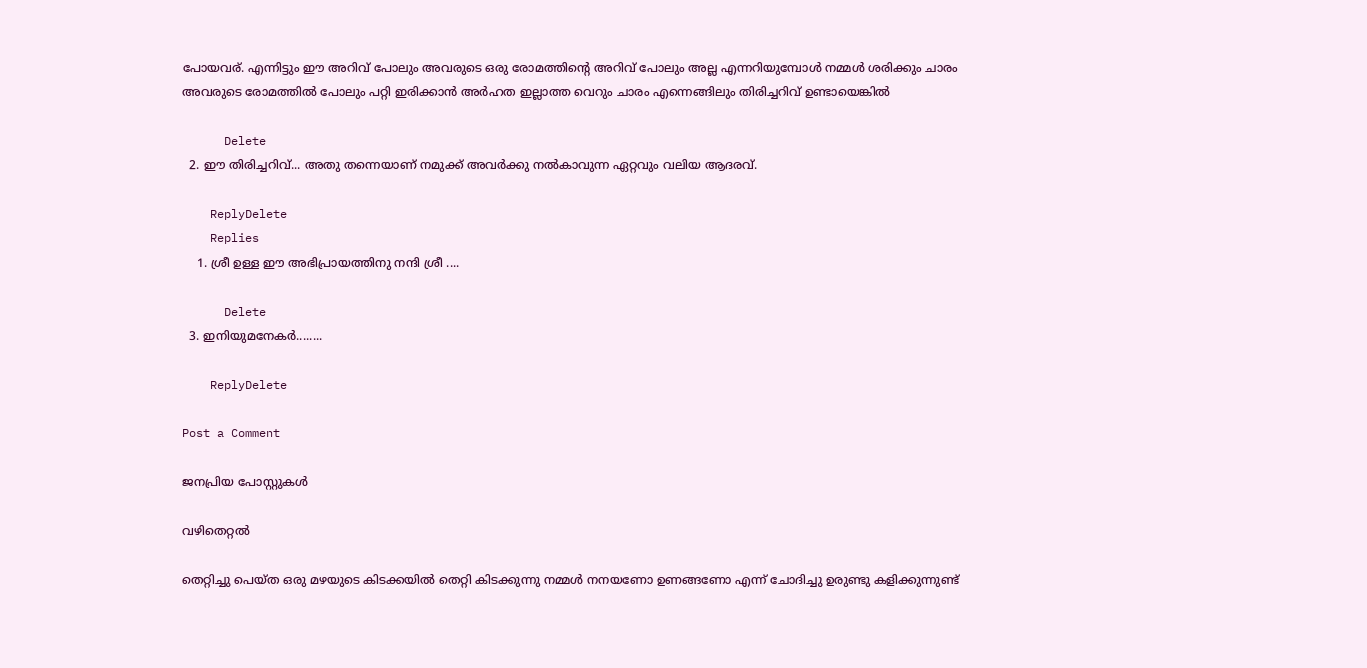പോയവര്. എന്നിട്ടും ഈ അറിവ് പോലും അവരുടെ ഒരു രോമത്തിന്റെ അറിവ് പോലും അല്ല എന്നറിയുമ്പോൾ നമ്മൾ ശരിക്കും ചാരം അവരുടെ രോമത്തിൽ പോലും പറ്റി ഇരിക്കാൻ അർഹത ഇല്ലാത്ത വെറും ചാരം എന്നെങ്ങിലും തിരിച്ചറിവ് ഉണ്ടായെങ്കിൽ

      Delete
  2. ഈ തിരിച്ചറിവ്... അതു തന്നെയാണ് നമുക്ക് അവര്‍ക്കു നല്‍കാവുന്ന ഏറ്റവും വലിയ ആദരവ്.

    ReplyDelete
    Replies
    1. ശ്രീ ഉള്ള ഈ അഭിപ്രായത്തിനു നന്ദി ശ്രീ ....

      Delete
  3. ഇനിയുമനേകര്‍........

    ReplyDelete

Post a Comment

ജനപ്രിയ പോസ്റ്റുകൾ

വഴിതെറ്റൽ

തെറ്റിച്ചു പെയ്ത ഒരു മഴയുടെ കിടക്കയിൽ തെറ്റി കിടക്കുന്നു നമ്മൾ നനയണോ ഉണങ്ങണോ എന്ന് ചോദിച്ചു ഉരുണ്ടു കളിക്കുന്നുണ്ട്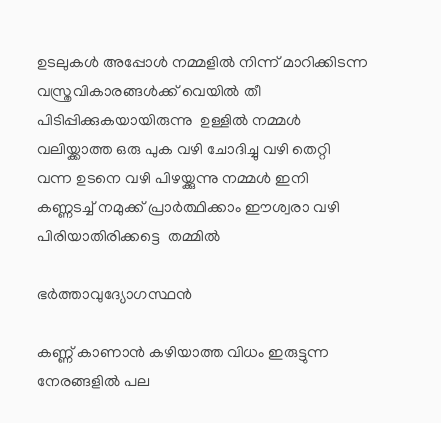ഉടലുകൾ അപ്പോൾ നമ്മളിൽ നിന്ന് മാറിക്കിടന്ന  വസ്ത്രവികാരങ്ങൾക്ക് വെയിൽ തീ  പിടിപ്പിക്കുകയായിരുന്നു  ഉള്ളിൽ നമ്മൾ വലിയ്ക്കാത്ത ഒരു പുക വഴി ചോദിച്ചു വഴി തെറ്റി വന്ന ഉടനെ വഴി പിഴയ്ക്കുന്നു നമ്മൾ ഇനി കണ്ണടച്ച് നമുക്ക് പ്രാർത്ഥിക്കാം ഈശ്വരാ വഴി പിരിയാതിരിക്കട്ടെ  തമ്മിൽ

ഭർത്താവുദ്യോഗസ്ഥൻ

കണ്ണ് കാണാൻ കഴിയാത്ത വിധം ഇരുട്ടുന്ന നേരങ്ങളിൽ പല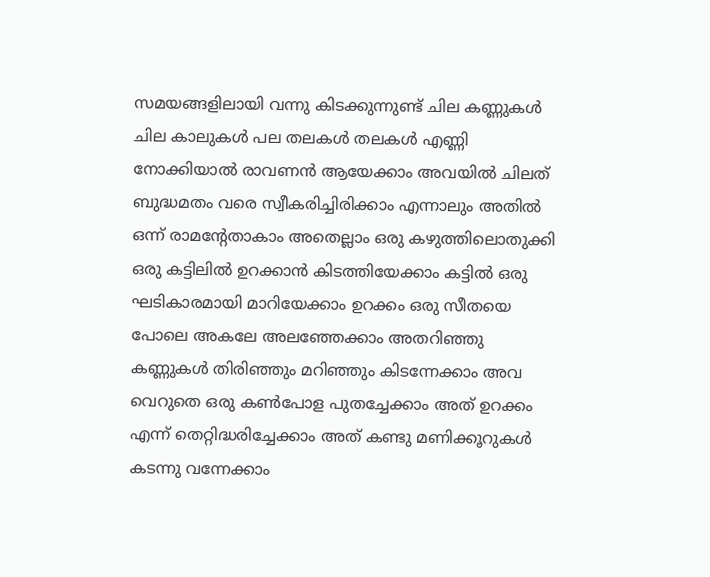സമയങ്ങളിലായി വന്നു കിടക്കുന്നുണ്ട് ചില കണ്ണുകൾ ചില കാലുകൾ പല തലകൾ തലകൾ എണ്ണി നോക്കിയാൽ രാവണൻ ആയേക്കാം അവയിൽ ചിലത് ബുദ്ധമതം വരെ സ്വീകരിച്ചിരിക്കാം എന്നാലും അതിൽ ഒന്ന് രാമന്റേതാകാം അതെല്ലാം ഒരു കഴുത്തിലൊതുക്കി ഒരു കട്ടിലിൽ ഉറക്കാൻ കിടത്തിയേക്കാം കട്ടിൽ ഒരു ഘടികാരമായി മാറിയേക്കാം ഉറക്കം ഒരു സീതയെ പോലെ അകലേ അലഞ്ഞേക്കാം അതറിഞ്ഞു കണ്ണുകൾ തിരിഞ്ഞും മറിഞ്ഞും കിടന്നേക്കാം അവ വെറുതെ ഒരു കണ്‍പോള പുതച്ചേക്കാം അത് ഉറക്കം എന്ന് തെറ്റിദ്ധരിച്ചേക്കാം അത് കണ്ടു മണിക്കൂറുകൾ കടന്നു വന്നേക്കാം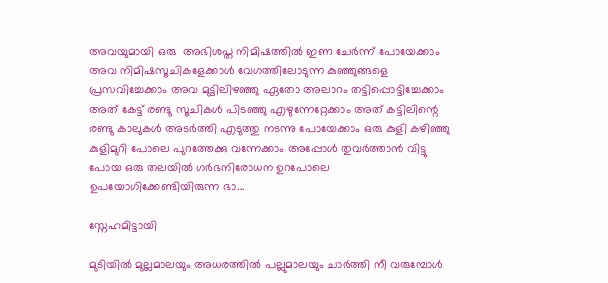അവയുമായി ഒരു  അഭിശപ്ത നിമിഷത്തിൽ ഇണ ചേർന്ന് പോയേക്കാം അവ നിമിഷസൂചികളേക്കാൾ വേഗത്തിലോടുന്ന കുഞ്ഞുങ്ങളെ പ്രസവിച്ചേക്കാം അവ മുട്ടിലിഴഞ്ഞു ഏതോ അലാറം തട്ടിപ്പൊട്ടിച്ചേക്കാം അത് കേട്ട് രണ്ടു സൂചികൾ പിടഞ്ഞു എഴുന്നേറ്റേക്കാം അത് കട്ടിലിന്റെ രണ്ടു കാലുകൾ അടർത്തി എടുത്തു നടന്നു പോയേക്കാം ഒരു കുളി കഴിഞ്ഞു കുളിമുറി പോലെ പുറത്തേക്കു വന്നേക്കാം അപ്പോൾ തുവർത്താൻ വിട്ടു പോയ ഒരു തലയിൽ ഗർഭനിരോധന ഉറപോലെ ഉപയോഗിക്കേണ്ടിയിരുന്ന ഭാ...

സ്നേഹമിട്ടായി

മുടിയിൽ മുല്ലമാലയും അധരത്തിൽ പല്ലുമാലയും ചാർത്തി നീ വരുമ്പോൾ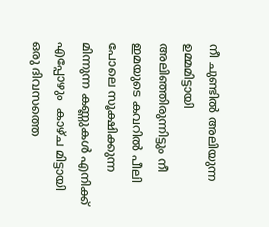നീ ചുണ്ടിൽ അലിയുന്ന ഉമ്മമിട്ടായി അലിഞ്ഞിരുന്നിട്ടും നീ ഇമയുടെ കവറിൽ പീലി പോലെ സൂക്ഷിക്കുന്ന മിന്നുന്ന കണ്ണുകൾ എനിക്ക് എപ്പോഴും  കാഴ്ച മിട്ടായി ഒരു ദിവസത്തെ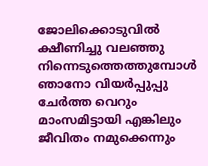ജോലിക്കൊടുവിൽ ക്ഷീണിച്ചു വലഞ്ഞു നിന്നെടുത്തെത്തുമ്പോൾ ഞാനോ വിയർപ്പുപ്പു ചേർത്ത വെറും മാംസമിട്ടായി എങ്കിലും  ജീവിതം നമുക്കെന്നും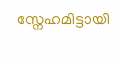സ്നേഹമിട്ടായി